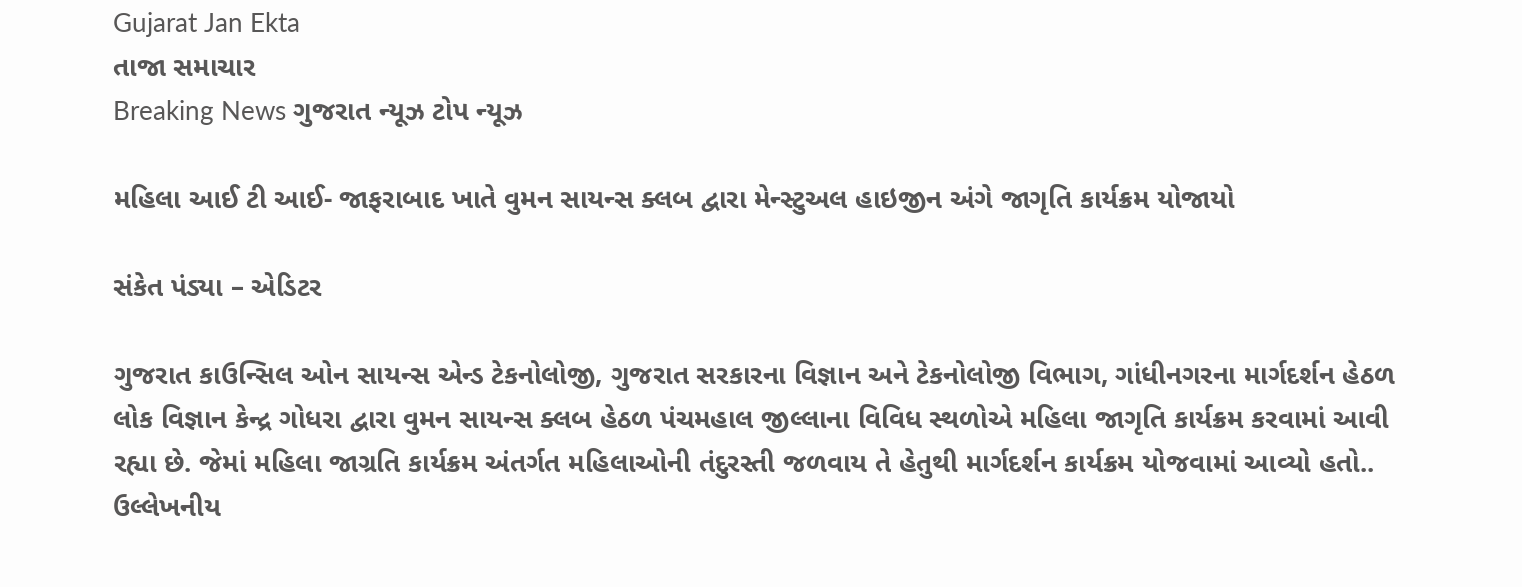Gujarat Jan Ekta
તાજા સમાચાર
Breaking News ગુજરાત ન્યૂઝ ટોપ ન્યૂઝ

મહિલા આઈ ટી આઈ- જાફરાબાદ ખાતે વુમન સાયન્સ ક્લબ દ્વારા મેન્સ્ટુઅલ હાઇજીન અંગે જાગૃતિ કાર્યક્રમ યોજાયો

સંકેત પંડ્યા – એડિટર

ગુજરાત કાઉન્સિલ ઓન સાયન્સ એન્ડ ટેકનોલોજી, ગુજરાત સરકારના વિજ્ઞાન અને ટેકનોલોજી વિભાગ, ગાંધીનગરના માર્ગદર્શન હેઠળ લોક વિજ્ઞાન કેન્દ્ર ગોધરા દ્વારા વુમન સાયન્સ ક્લબ હેઠળ પંચમહાલ જીલ્લાના વિવિધ સ્થળોએ મહિલા જાગૃતિ કાર્યક્રમ કરવામાં આવી રહ્યા છે. જેમાં મહિલા જાગ્રતિ કાર્યક્રમ અંતર્ગત મહિલાઓની તંદુરસ્તી જળવાય તે હેતુથી માર્ગદર્શન કાર્યક્રમ યોજવામાં આવ્યો હતો.. ઉલ્લેખનીય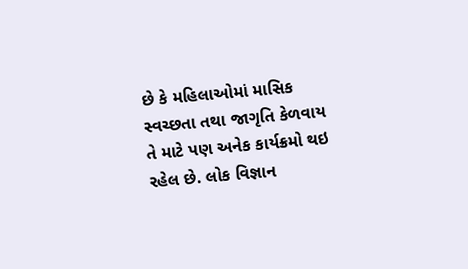છે કે મહિલાઓમાં માસિક સ્વચ્છતા તથા જાગૃતિ કેળવાય તે માટે પણ અનેક કાર્યક્રમો થઇ રહેલ છે. લોક વિજ્ઞાન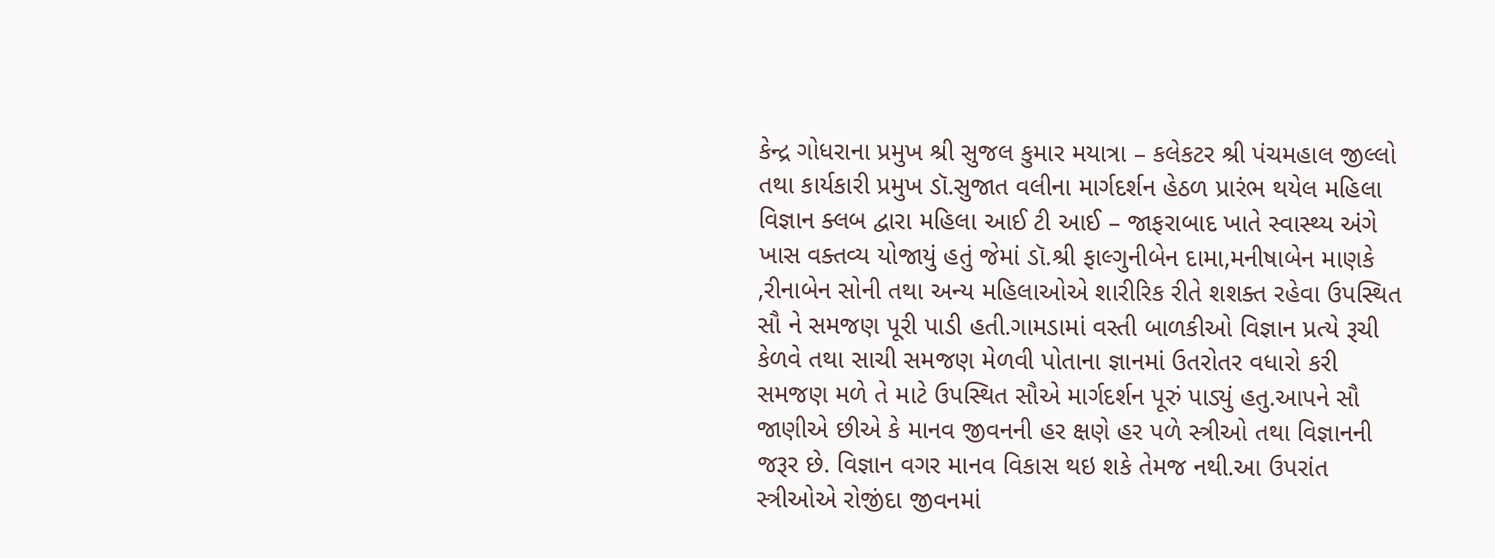કેન્દ્ર ગોધરાના પ્રમુખ શ્રી સુજલ કુમાર મયાત્રા – કલેકટર શ્રી પંચમહાલ જીલ્લો તથા કાર્યકારી પ્રમુખ ડૉ.સુજાત વલીના માર્ગદર્શન હેઠળ પ્રારંભ થયેલ મહિલા વિજ્ઞાન ક્લબ દ્વારા મહિલા આઈ ટી આઈ – જાફરાબાદ ખાતે સ્વાસ્થ્ય અંગે ખાસ વક્તવ્ય યોજાયું હતું જેમાં ડૉ.શ્રી ફાલ્ગુનીબેન દામા,મનીષાબેન માણકે ,રીનાબેન સોની તથા અન્ય મહિલાઓએ શારીરિક રીતે શશક્ત રહેવા ઉપસ્થિત સૌ ને સમજણ પૂરી પાડી હતી.ગામડામાં વસ્તી બાળકીઓ વિજ્ઞાન પ્રત્યે રૂચી કેળવે તથા સાચી સમજણ મેળવી પોતાના જ્ઞાનમાં ઉતરોતર વધારો કરી સમજણ મળે તે માટે ઉપસ્થિત સૌએ માર્ગદર્શન પૂરું પાડ્યું હતુ.આપને સૌ જાણીએ છીએ કે માનવ જીવનની હર ક્ષણે હર પળે સ્ત્રીઓ તથા વિજ્ઞાનની જરૂર છે. વિજ્ઞાન વગર માનવ વિકાસ થઇ શકે તેમજ નથી.આ ઉપરાંત સ્ત્રીઓએ રોજીંદા જીવનમાં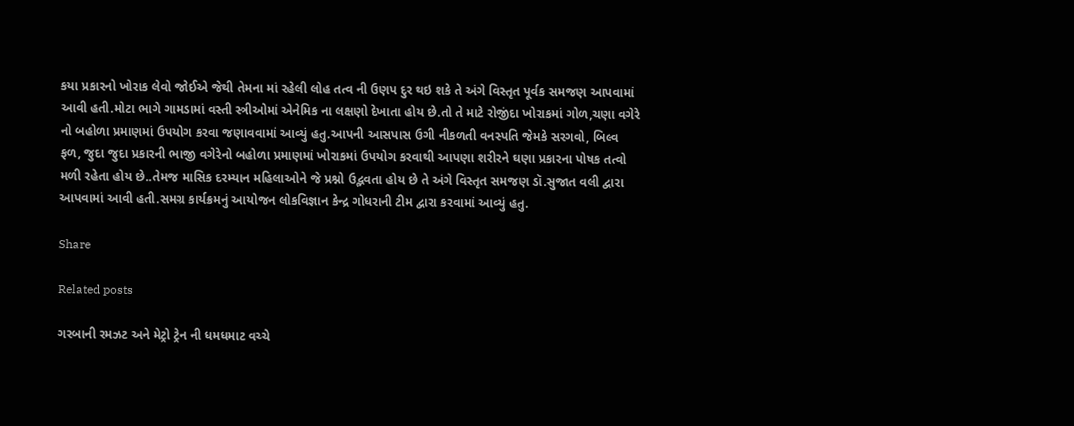કયા પ્રકારનો ખોરાક લેવો જોઈએ જેથી તેમના માં રહેલી લોહ તત્વ ની ઉણપ દુર થઇ શકે તે અંગે વિસ્તૃત પૂર્વક સમજણ આપવામાં આવી હતી.મોટા ભાગે ગામડામાં વસ્તી સ્ત્રીઓમાં એનેમિક ના લક્ષણો દેખાતા હોય છે.તો તે માટે રોજીંદા ખોરાકમાં ગોળ,ચણા વગેરે નો બહોળા પ્રમાણમાં ઉપયોગ કરવા જણાવવામાં આવ્યું હતુ.આપની આસપાસ ઉગી નીકળતી વનસ્પતિ જેમકે સરગવો, બિલ્વ ફળ, જુદા જુદા પ્રકારની ભાજી વગેરેનો બહોળા પ્રમાણમાં ખોરાકમાં ઉપયોગ કરવાથી આપણા શરીરને ઘણા પ્રકારના પોષક તત્વો મળી રહેતા હોય છે..તેમજ માસિક દરમ્યાન મહિલાઓને જે પ્રશ્નો ઉદ્ભવતા હોય છે તે અંગે વિસ્તૃત સમજણ ડૉ.સુજાત વલી દ્વારા આપવામાં આવી હતી.સમગ્ર કાર્યક્રમનું આયોજન લોકવિજ્ઞાન કેન્દ્ર ગોધરાની ટીમ દ્વારા કરવામાં આવ્યું હતુ.

Share

Related posts

ગરબાની રમઝટ અને મેટ્રો ટ્રેન ની ધમધમાટ વચ્ચે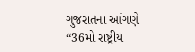ગુજરાતના આંગણે “36મો રાષ્ટ્રીય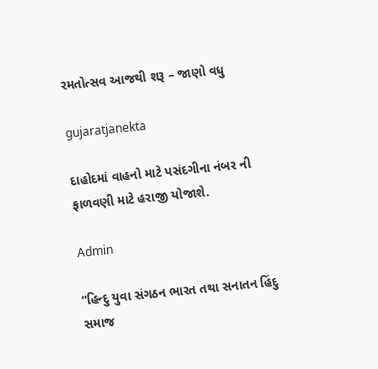રમતોત્સવ આજથી શરૂ – જાણો વધુ

gujaratjanekta

દાહોદમાં વાહનો માટે પસંદગીના નંબર ની ફાળવણી માટે હરાજી યોજાશે.

Admin

“હિન્દુ યુવા સંગઠન ભારત તથા સનાતન હિંદુ સમાજ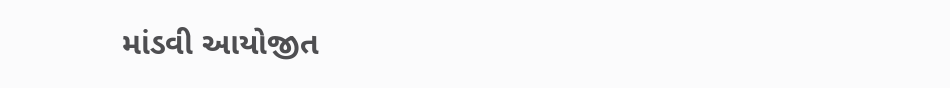માંડવી આયોજીત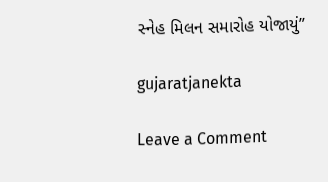સ્નેહ મિલન સમારોહ યોજાયું”

gujaratjanekta

Leave a Comment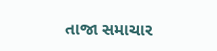તાજા સમાચાર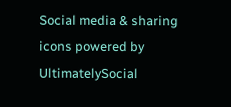Social media & sharing icons powered by UltimatelySocial